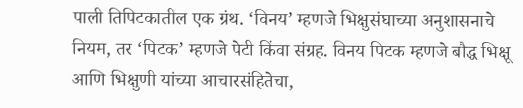पाली तिपिटकातील एक ग्रंथ. ‘विनय’ म्हणजे भिक्षुसंघाच्या अनुशासनाचे नियम, तर ‘पिटक’ म्हणजे पेटी किंवा संग्रह. विनय पिटक म्हणजे बौद्ध भिक्षू आणि भिक्षुणी यांच्या आचारसंहितेचा,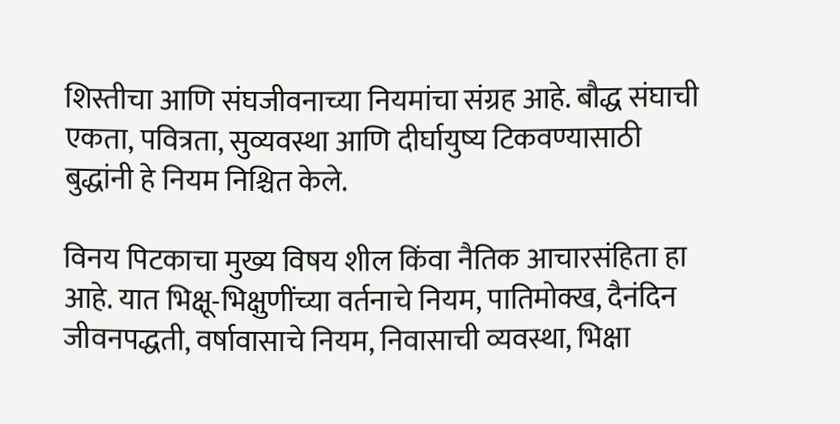शिस्तीचा आणि संघजीवनाच्या नियमांचा संग्रह आहे. बौद्ध संघाची एकता, पवित्रता, सुव्यवस्था आणि दीर्घायुष्य टिकवण्यासाठी बुद्धांनी हे नियम निश्चित केले.

विनय पिटकाचा मुख्य विषय शील किंवा नैतिक आचारसंहिता हा आहे. यात भिक्षू-भिक्षुणींच्या वर्तनाचे नियम, पातिमोक्ख, दैनंदिन जीवनपद्धती, वर्षावासाचे नियम, निवासाची व्यवस्था, भिक्षा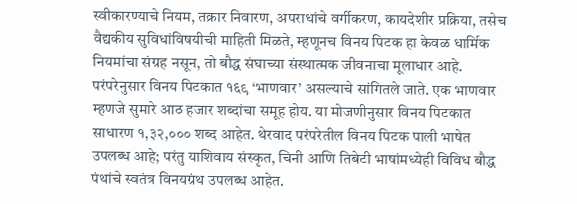स्वीकारण्याचे नियम, तक्रार निवारण, अपराधांचे वर्गीकरण, कायदेशीर प्रक्रिया, तसेच वैद्यकीय सुविधांविषयीची माहिती मिळते, म्हणूनच विनय पिटक हा केवळ धार्मिक नियमांचा संग्रह नसून, तो बौद्ध संघाच्या संस्थात्मक जीवनाचा मूलाधार आहे. परंपरेनुसार विनय पिटकात १६९ ‘भाणवार’ असल्याचे सांगितले जाते. एक भाणवार म्हणजे सुमारे आठ हजार शब्दांचा समूह होय. या मोजणीनुसार विनय पिटकात साधारण १,३२,००० शब्द आहेत. थेरवाद परंपरेतील विनय पिटक पाली भाषेत उपलब्ध आहे; परंतु याशिवाय संस्कृत, चिनी आणि तिबेटी भाषांमध्येही विविध बौद्ध पंथांचे स्वतंत्र विनयग्रंथ उपलब्ध आहेत.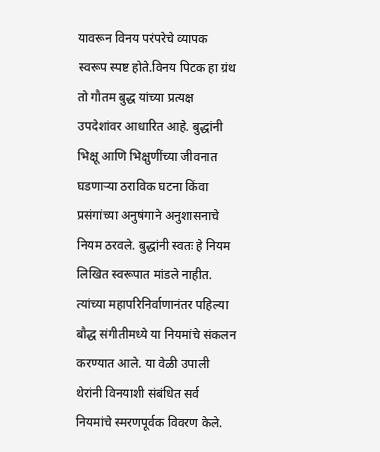यावरून विनय परंपरेचे व्यापक स्वरूप स्पष्ट होते.विनय पिटक हा ग्रंथ तो गौतम बुद्ध यांच्या प्रत्यक्ष उपदेशांवर आधारित आहे. बुद्धांनी भिक्षू आणि भिक्षुणींच्या जीवनात घडणाऱ्या ठराविक घटना किंवा प्रसंगांच्या अनुषंगाने अनुशासनाचे नियम ठरवले. बुद्धांनी स्वतः हे नियम लिखित स्वरूपात मांडले नाहीत. त्यांच्या महापरिनिर्वाणानंतर पहिल्या बौद्ध संगीतीमध्ये या नियमांचे संकलन करण्यात आले. या वेळी उपाली थेरांनी विनयाशी संबंधित सर्व नियमांचे स्मरणपूर्वक विवरण केले.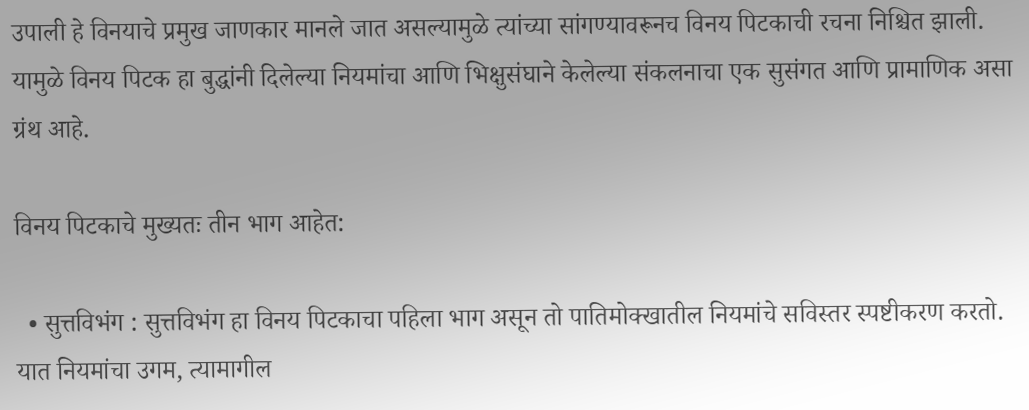उपाली हे विनयाचे प्रमुख जाणकार मानले जात असल्यामुळे त्यांच्या सांगण्यावरूनच विनय पिटकाची रचना निश्चित झाली. यामुळे विनय पिटक हा बुद्धांनी दिलेल्या नियमांचा आणि भिक्षुसंघाने केलेल्या संकलनाचा एक सुसंगत आणि प्रामाणिक असा ग्रंथ आहे.

विनय पिटकाचे मुख्यतः तीन भाग आहेत:

  • सुत्तविभंग : सुत्तविभंग हा विनय पिटकाचा पहिला भाग असून तो पातिमोक्खातील नियमांचे सविस्तर स्पष्टीकरण करतो. यात नियमांचा उगम, त्यामागील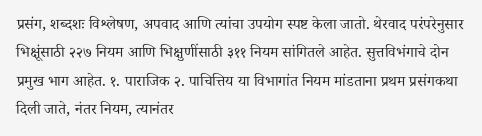प्रसंग, शब्दशः विश्लेषण, अपवाद आणि त्यांचा उपयोग स्पष्ट केला जातो. थेरवाद परंपरेनुसार भिक्षूंसाठी २२७ नियम आणि भिक्षुणींसाठी ३११ नियम सांगितले आहेत. सुत्तविभंगाचे दोन प्रमुख भाग आहेत. १. पाराजिक २. पाचित्तिय या विभागांत नियम मांडताना प्रथम प्रसंगकथा दिली जाते, नंतर नियम, त्यानंतर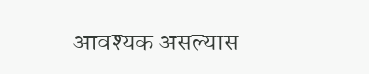आवश्यक असल्यास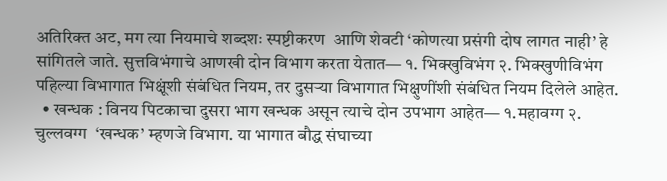अतिरिक्त अट, मग त्या नियमाचे शब्दशः स्पष्टीकरण  आणि शेवटी ‘कोणत्या प्रसंगी दोष लागत नाही’ हे सांगितले जाते. सुत्तविभंगाचे आणखी दोन विभाग करता येतात— १. भिक्खुविभंग २. भिक्खुणीविभंग पहिल्या विभागात भिक्षूंशी संबंधित नियम, तर दुसऱ्या विभागात भिक्षुणींशी संबंधित नियम दिलेले आहेत.
  • खन्धक : विनय पिटकाचा दुसरा भाग खन्धक असून त्याचे दोन उपभाग आहेत— १.महावग्ग २. चुल्लवग्ग  ‘खन्धक’ म्हणजे विभाग. या भागात बौद्ध संघाच्या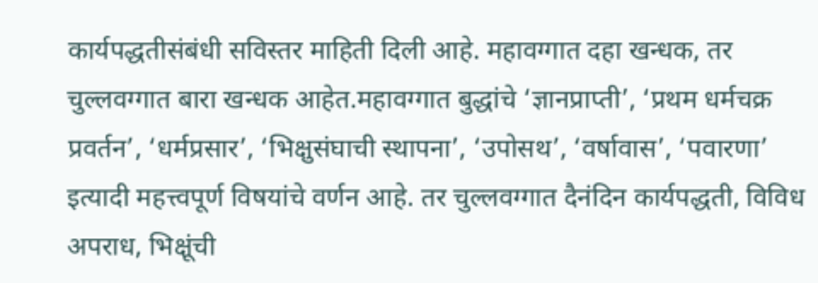कार्यपद्धतीसंबंधी सविस्तर माहिती दिली आहे. महावग्गात दहा खन्धक, तर चुल्लवग्गात बारा खन्धक आहेत.महावग्गात बुद्धांचे ‘ज्ञानप्राप्ती’, ‘प्रथम धर्मचक्र प्रवर्तन’, ‘धर्मप्रसार’, ‘भिक्षुसंघाची स्थापना’, ‘उपोसथ’, ‘वर्षावास’, ‘पवारणा’ इत्यादी महत्त्वपूर्ण विषयांचे वर्णन आहे. तर चुल्लवग्गात दैनंदिन कार्यपद्धती, विविध अपराध, भिक्षूंची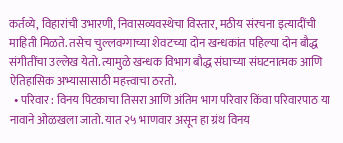कर्तव्ये, विहारांची उभारणी, निवासव्यवस्थेचा विस्तार, मठीय संरचना इत्यादींची माहिती मिळते. तसेच चुल्लवग्गाच्या शेवटच्या दोन खन्धकांत पहिल्या दोन बौद्ध संगीतींचा उल्लेख येतो. त्यामुळे खन्धक विभाग बौद्ध संघाच्या संघटनात्मक आणि ऐतिहासिक अभ्यासासाठी महत्त्वाचा ठरतो.
  • परिवार : विनय पिटकाचा तिसरा आणि अंतिम भाग परिवार किंवा परिवारपाठ या नावाने ओळखला जातो. यात २५ भाणवार असून हा ग्रंथ विनय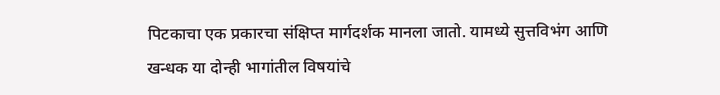पिटकाचा एक प्रकारचा संक्षिप्त मार्गदर्शक मानला जातो. यामध्ये सुत्तविभंग आणि खन्धक या दोन्ही भागांतील विषयांचे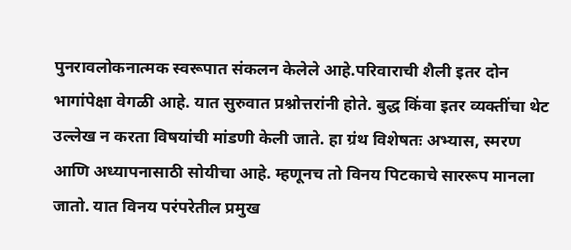पुनरावलोकनात्मक स्वरूपात संकलन केलेले आहे.परिवाराची शैली इतर दोन भागांपेक्षा वेगळी आहे. यात सुरुवात प्रश्नोत्तरांनी होते. बुद्ध किंवा इतर व्यक्तींचा थेट उल्लेख न करता विषयांची मांडणी केली जाते. हा ग्रंथ विशेषतः अभ्यास, स्मरण आणि अध्यापनासाठी सोयीचा आहे. म्हणूनच तो विनय पिटकाचे साररूप मानला जातो. यात विनय परंपरेतील प्रमुख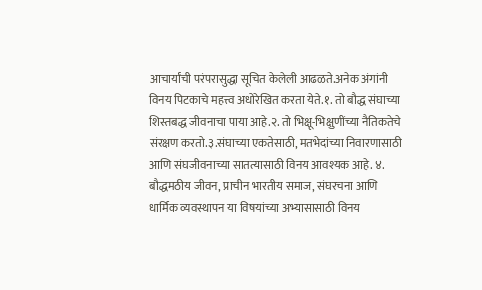आचार्यांची परंपरासुद्धा सूचित केलेली आढळते.अनेक अंगांनी विनय पिटकाचे महत्त्व अधोरेखित करता येते.१. तो बौद्ध संघाच्या शिस्तबद्ध जीवनाचा पाया आहे.२. तो भिक्षू-भिक्षुणींच्या नैतिकतेचे संरक्षण करतो.३.संघाच्या एकतेसाठी, मतभेदांच्या निवारणासाठी आणि संघजीवनाच्या सातत्यासाठी विनय आवश्यक आहे. ४. बौद्धमठीय जीवन, प्राचीन भारतीय समाज, संघरचना आणि धार्मिक व्यवस्थापन या विषयांच्या अभ्यासासाठी विनय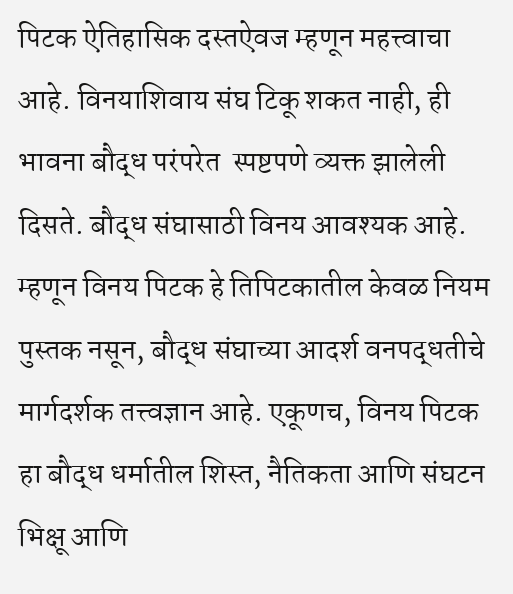पिटक ऐतिहासिक दस्तऐवज म्हणून महत्त्वाचा आहे. विनयाशिवाय संघ टिकू शकत नाही, ही भावना बौद्ध परंपरेत  स्पष्टपणे व्यक्त झालेली दिसते. बौद्ध संघासाठी विनय आवश्यक आहे. म्हणून विनय पिटक हे तिपिटकातील केवळ नियम पुस्तक नसून, बौद्ध संघाच्या आदर्श वनपद्धतीचे मार्गदर्शक तत्त्वज्ञान आहे. एकूणच, विनय पिटक हा बौद्ध धर्मातील शिस्त, नैतिकता आणि संघटन भिक्षू आणि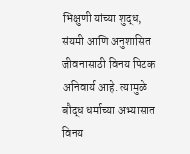भिक्षुणी यांच्या शुद्ध, संयमी आणि अनुशासित जीवनासाठी विनय पिटक अनिवार्य आहे. त्यामुळे बौद्ध धर्माच्या अभ्यासात विनय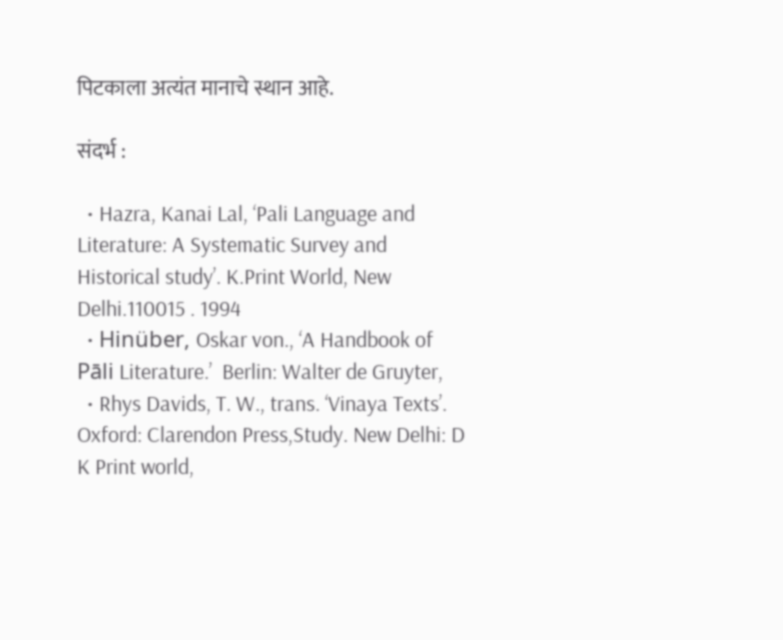पिटकाला अत्यंत मानाचे स्थान आहे.

संदर्भ :

  • Hazra, Kanai Lal, ‘Pali Language and Literature: A Systematic Survey and Historical study’. K.Print World, New Delhi.110015 . 1994
  • Hinüber, Oskar von., ‘A Handbook of Pāli Literature.’  Berlin: Walter de Gruyter,
  • Rhys Davids, T. W., trans. ‘Vinaya Texts’. Oxford: Clarendon Press,Study. New Delhi: D K Print world,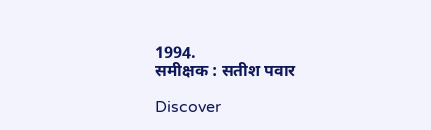1994.                                                                                                                                                                                                                                                                                        समीक्षक : सतीश पवार

Discover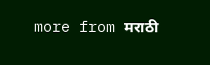more from मराठी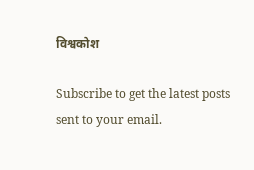विश्वकोश

Subscribe to get the latest posts sent to your email.